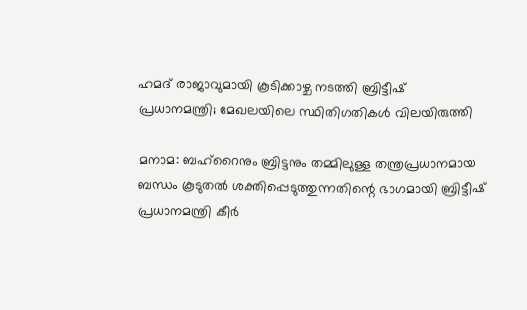ഹമദ് രാജാവുമായി കൂടിക്കാഴ്ച നടത്തി ബ്രിട്ടീഷ് പ്രധാനമന്ത്രി; മേഖലയിലെ സ്ഥിതിഗതികൾ വിലയിരുത്തി

മനാമ: ബഹ്‌റൈനും ബ്രിട്ടനും തമ്മിലുള്ള തന്ത്രപ്രധാനമായ ബന്ധം കൂടുതൽ ശക്തിപ്പെടുത്തുന്നതിന്റെ ഭാഗമായി ബ്രിട്ടീഷ് പ്രധാനമന്ത്രി കീർ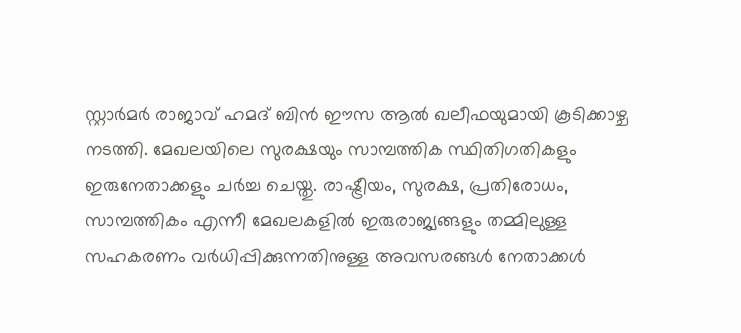സ്റ്റാർമർ രാജാവ് ഹമദ് ബിൻ ഈസ ആൽ ഖലീഫയുമായി കൂടിക്കാഴ്ച നടത്തി. മേഖലയിലെ സുരക്ഷയും സാമ്പത്തിക സ്ഥിതിഗതികളും ഇരുനേതാക്കളും ചർച്ച ചെയ്തു. രാഷ്ട്രീയം, സുരക്ഷ, പ്രതിരോധം, സാമ്പത്തികം എന്നീ മേഖലകളിൽ ഇരുരാജ്യങ്ങളും തമ്മിലുള്ള സഹകരണം വർധിപ്പിക്കുന്നതിനുള്ള അവസരങ്ങൾ നേതാക്കൾ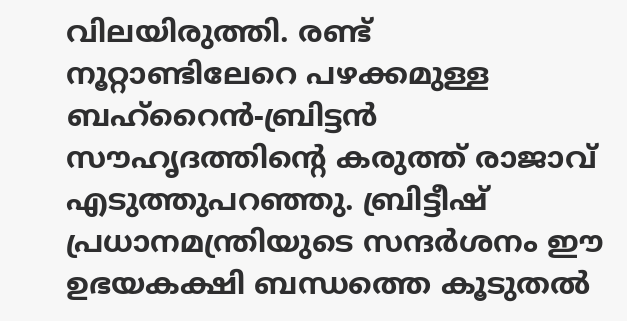വിലയിരുത്തി. രണ്ട് നൂറ്റാണ്ടിലേറെ പഴക്കമുള്ള ബഹ്‌റൈൻ-ബ്രിട്ടൻ സൗഹൃദത്തിന്റെ കരുത്ത് രാജാവ് എടുത്തുപറഞ്ഞു. ബ്രിട്ടീഷ് പ്രധാനമന്ത്രിയുടെ സന്ദർശനം ഈ ഉഭയകക്ഷി ബന്ധത്തെ കൂടുതൽ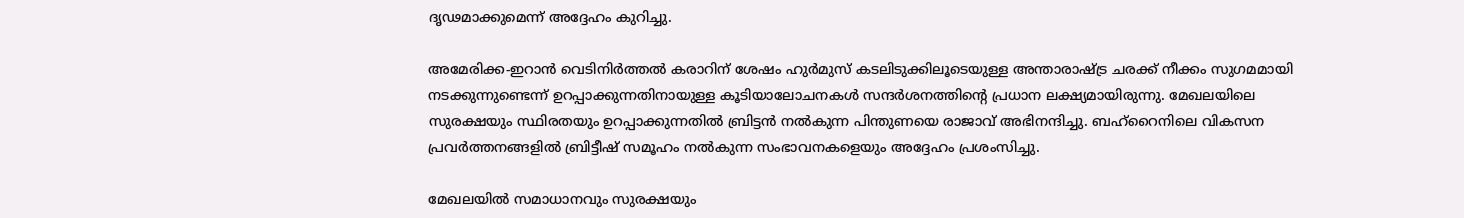ദൃഢമാക്കുമെന്ന് അദ്ദേഹം കുറിച്ചു.

അമേരിക്ക-ഇറാൻ വെടിനിർത്തൽ കരാറിന് ശേഷം ഹുർമുസ് കടലിടുക്കിലൂടെയുള്ള അന്താരാഷ്ട്ര ചരക്ക് നീക്കം സുഗമമായി നടക്കുന്നുണ്ടെന്ന് ഉറപ്പാക്കുന്നതിനായുള്ള കൂടിയാലോചനകൾ സന്ദർശനത്തിന്റെ പ്രധാന ലക്ഷ്യമായിരുന്നു. മേഖലയിലെ സുരക്ഷയും സ്ഥിരതയും ഉറപ്പാക്കുന്നതിൽ ബ്രിട്ടൻ നൽകുന്ന പിന്തുണയെ രാജാവ് അഭിനന്ദിച്ചു. ബഹ്‌റൈനിലെ വികസന പ്രവർത്തനങ്ങളിൽ ബ്രിട്ടീഷ് സമൂഹം നൽകുന്ന സംഭാവനകളെയും അദ്ദേഹം പ്രശംസിച്ചു.

മേഖലയിൽ സമാധാനവും സുരക്ഷയും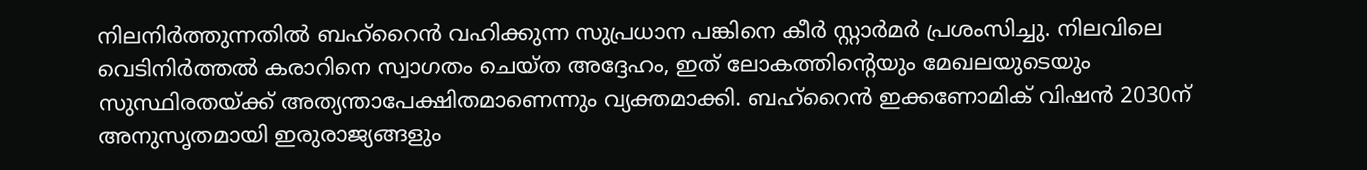നിലനിർത്തുന്നതിൽ ബഹ്‌റൈൻ വഹിക്കുന്ന സുപ്രധാന പങ്കിനെ കീർ സ്റ്റാർമർ പ്രശംസിച്ചു. നിലവിലെ വെടിനിർത്തൽ കരാറിനെ സ്വാഗതം ചെയ്ത അദ്ദേഹം, ഇത് ലോകത്തിന്റെയും മേഖലയുടെയും സുസ്ഥിരതയ്ക്ക് അത്യന്താപേക്ഷിതമാണെന്നും വ്യക്തമാക്കി. ബഹ്‌റൈൻ ഇക്കണോമിക് വിഷൻ 2030ന് അനുസൃതമായി ഇരുരാജ്യങ്ങളും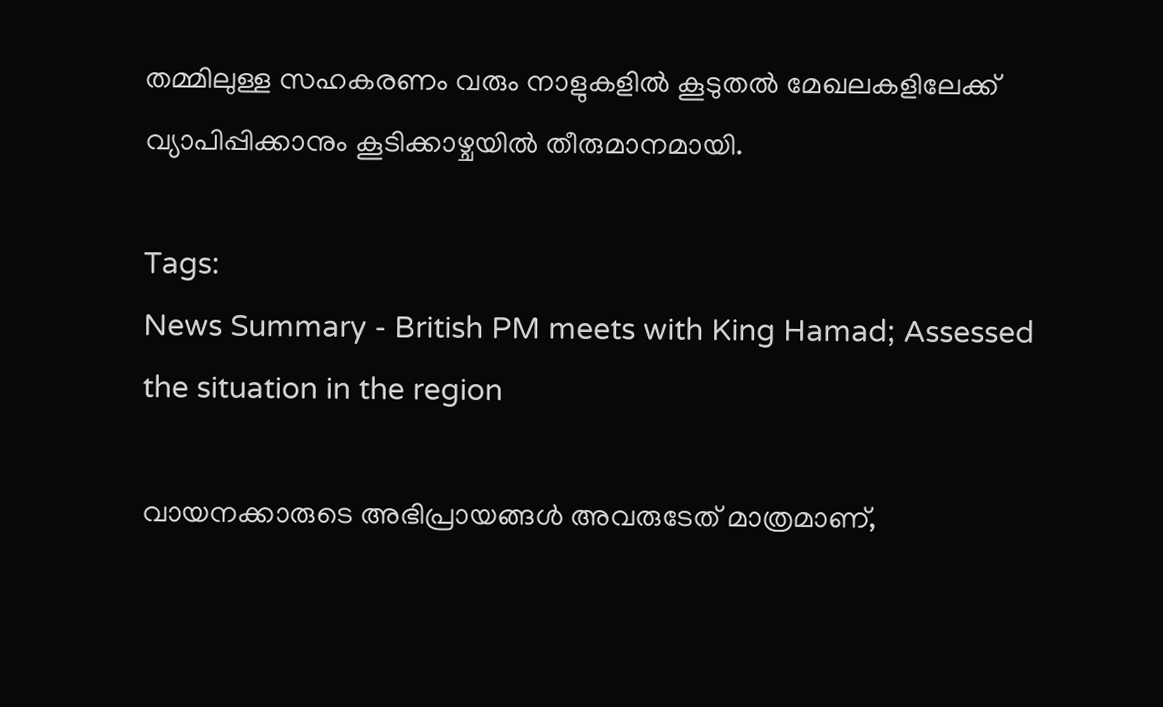തമ്മിലുള്ള സഹകരണം വരും നാളുകളിൽ കൂടുതൽ മേഖലകളിലേക്ക് വ്യാപിപ്പിക്കാനും കൂടിക്കാഴ്ചയിൽ തീരുമാനമായി.

Tags:
News Summary - British PM meets with King Hamad; Assessed the situation in the region

വായനക്കാരുടെ അഭിപ്രായങ്ങള്‍ അവരുടേത് മാത്രമാണ്,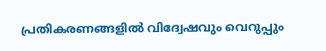പ്രതികരണങ്ങളിൽ വിദ്വേഷവും വെറുപ്പും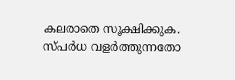കലരാതെ സൂക്ഷിക്കുക. സ്പർധ വളർത്തുന്നതോ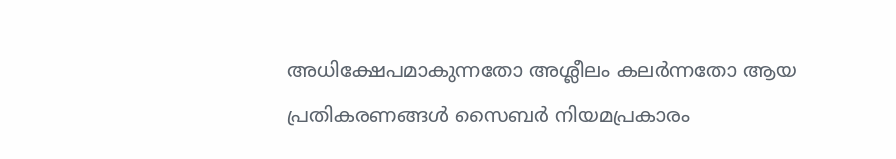അധിക്ഷേപമാകുന്നതോ അശ്ലീലം കലർന്നതോ ആയ പ്രതികരണങ്ങൾ സൈബർ നിയമപ്രകാരം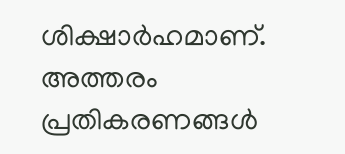ശിക്ഷാർഹമാണ്. അത്തരം പ്രതികരണങ്ങൾ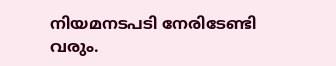നിയമനടപടി നേരിടേണ്ടി വരും.